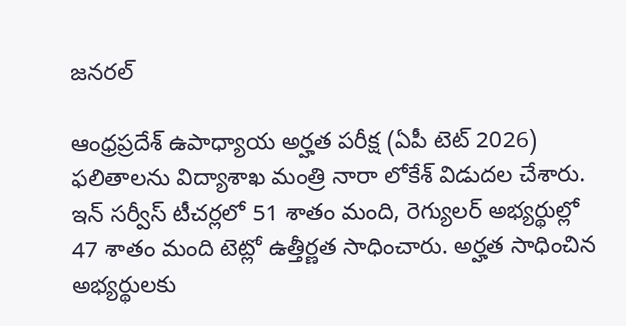జనరల్

ఆంధ్రప్రదేశ్ ఉపాధ్యాయ అర్హత పరీక్ష (ఏపీ టెట్ 2026) ఫలితాలను విద్యాశాఖ మంత్రి నారా లోకేశ్ విడుదల చేశారు. ఇన్ సర్వీస్ టీచర్లలో 51 శాతం మంది, రెగ్యులర్ అభ్యర్థుల్లో 47 శాతం మంది టెట్లో ఉత్తీర్ణత సాధించారు. అర్హత సాధించిన అభ్యర్థులకు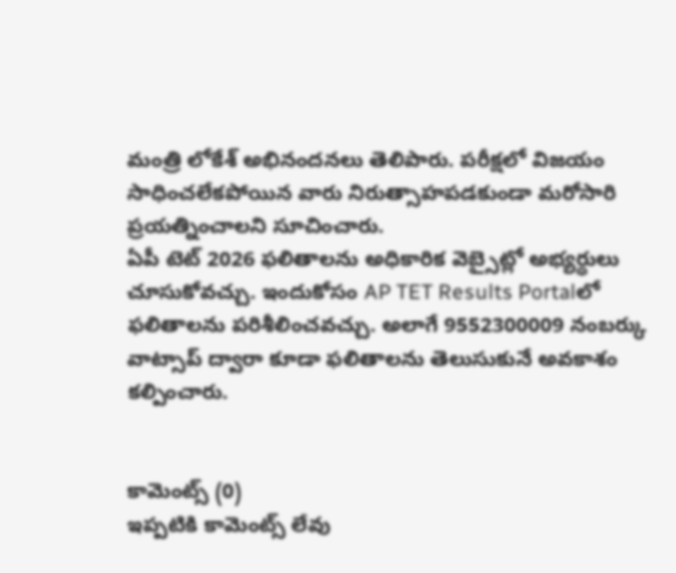మంత్రి లోకేశ్ అభినందనలు తెలిపారు. పరీక్షలో విజయం సాధించలేకపోయిన వారు నిరుత్సాహపడకుండా మరోసారి ప్రయత్నించాలని సూచించారు.
ఏపీ టెట్ 2026 ఫలితాలను అధికారిక వెబ్సైట్లో అభ్యర్థులు చూసుకోవచ్చు. ఇందుకోసం AP TET Results Portalలో ఫలితాలను పరిశీలించవచ్చు. అలాగే 9552300009 నంబర్కు వాట్సాప్ ద్వారా కూడా ఫలితాలను తెలుసుకునే అవకాశం కల్పించారు.


కామెంట్స్ (0)
ఇప్పటికి కామెంట్స్ లేవు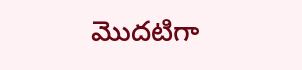మొదటిగా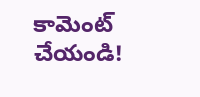కామెంట్ చేయండి!